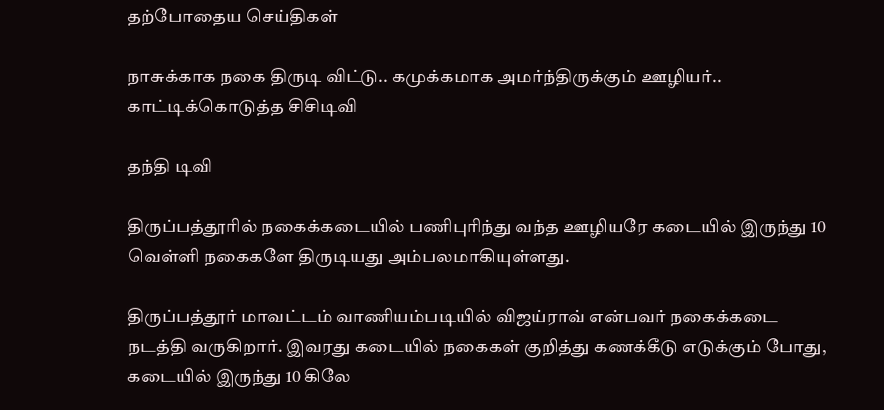தற்போதைய செய்திகள்

நாசுக்காக நகை திருடி விட்டு.. கமுக்கமாக அமர்ந்திருக்கும் ஊழியர்.. காட்டிக்கொடுத்த சிசிடிவி

தந்தி டிவி

திருப்பத்தூரில் நகைக்கடையில் பணிபுரிந்து வந்த ஊழியரே கடையில் இருந்து 10 வெள்ளி நகைகளே திருடியது அம்பலமாகியுள்ளது.

திருப்பத்தூர் மாவட்டம் வாணியம்படியில் விஜய்ராவ் என்பவர் நகைக்கடை நடத்தி வருகிறார். இவரது கடையில் நகைகள் குறித்து கணக்கீடு எடுக்கும் போது, கடையில் இருந்து 10 கிலே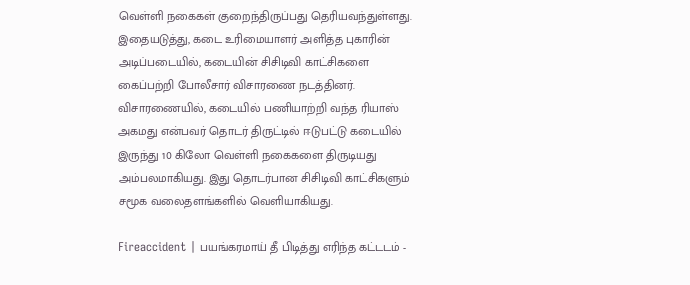வெள்ளி நகைகள் குறைந்திருப்பது தெரியவந்துள்ளது. இதையடுத்து, கடை உரிமையாளர் அளித்த புகாரின் அடிப்படையில், கடையின் சிசிடிவி காட்சிகளை கைப்பற்றி போலீசார் விசாரணை நடத்தினர். விசாரணையில், கடையில் பணியாற்றி வந்த ரியாஸ் அகமது என்பவர் தொடர் திருட்டில் ஈடுபட்டு கடையில் இருந்து 10 கிலோ வெள்ளி நகைகளை திருடியது அம்பலமாகியது. இது தொடர்பான சிசிடிவி காட்சிகளும் சமூக வலைதளங்களில் வெளியாகியது.

Fireaccident | பயங்கரமாய் தீ பிடித்து எரிந்த கட்டடம் -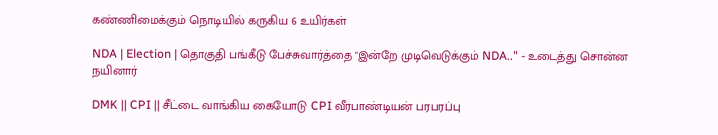கண்ணிமைக்கும் நொடியில் கருகிய 6 உயிர்கள்

NDA | Election | தொகுதி பங்கீடு பேச்சுவார்த்தை "இன்றே முடிவெடுக்கும் NDA.." - உடைத்து சொன்ன நயினார்

DMK || CPI || சீட்டை வாங்கிய கையோடு CPI வீரபாண்டியன் பரபரப்பு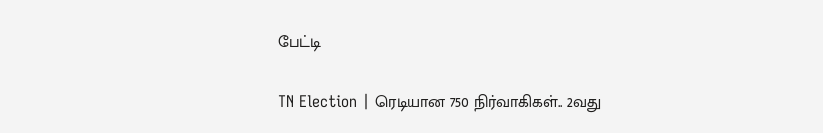பேட்டி

TN Election | ரெடியான 750 நிர்வாகிகள்.. 2வது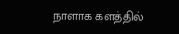நாளாக களத்தில்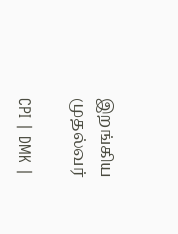இறங்கிய முதல்வர்

CPI | DMK |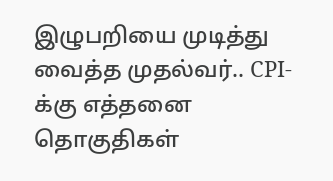இழுபறியை முடித்து வைத்த முதல்வர்.. CPI-க்கு எத்தனை தொகுதிகள்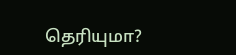தெரியுமா?